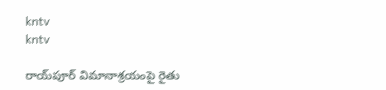kntv
kntv

రాయ్‌పూర్ విమానాశ్రయంపై రైతు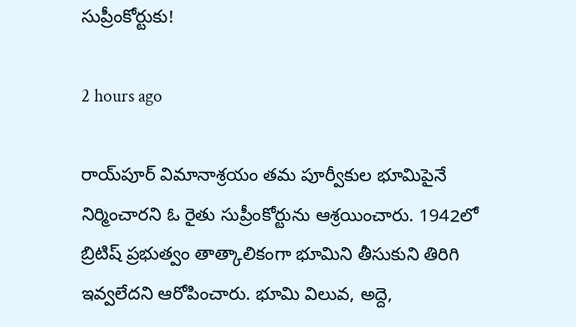సుప్రీంకోర్టుకు!

2 hours ago

రాయ్‌పూర్ విమానాశ్రయం తమ పూర్వీకుల భూమిపైనే నిర్మించారని ఓ రైతు సుప్రీంకోర్టును ఆశ్రయించారు. 1942లో బ్రిటిష్ ప్రభుత్వం తాత్కాలికంగా భూమిని తీసుకుని తిరిగి ఇవ్వలేదని ఆరోపించారు. భూమి విలువ, అద్దె,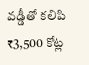వడ్డీతో కలిపి ₹3,500 కోట్ల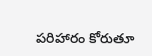పరిహారం కోరుతూ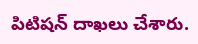పిటిషన్ దాఖలు చేశారు.